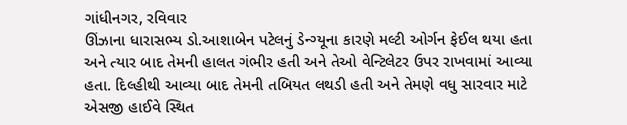ગાંધીનગર, રવિવાર
ઊંઝાના ધારાસભ્ય ડો.આશાબેન પટેલનું ડેન્ગ્યૂના કારણે મલ્ટી ઓર્ગન ફેઈલ થયા હતા અને ત્યાર બાદ તેમની હાલત ગંભીર હતી અને તેઓ વેન્ટિલેટર ઉપર રાખવામાં આવ્યા હતા. દિલ્હીથી આવ્યા બાદ તેમની તબિયત લથડી હતી અને તેમણે વધુ સારવાર માટે એસજી હાઈવે સ્થિત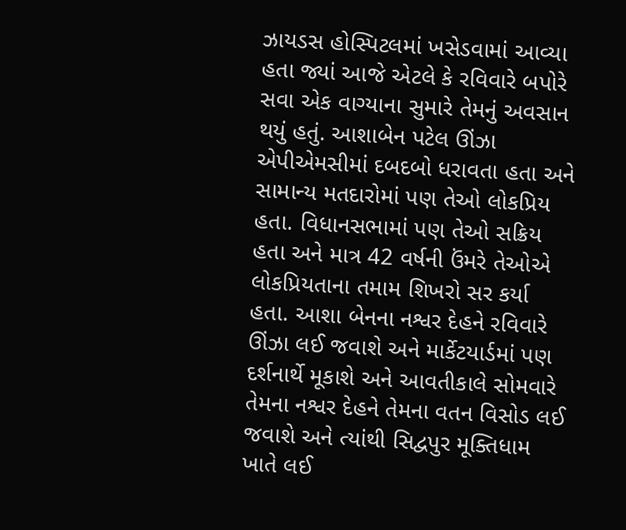ઝાયડસ હોસ્પિટલમાં ખસેડવામાં આવ્યા હતા જ્યાં આજે એટલે કે રવિવારે બપોરે સવા એક વાગ્યાના સુમારે તેમનું અવસાન થયું હતું. આશાબેન પટેલ ઊંઝા એપીએમસીમાં દબદબો ધરાવતા હતા અને સામાન્ય મતદારોમાં પણ તેઓ લોકપ્રિય હતા. વિધાનસભામાં પણ તેઓ સક્રિય હતા અને માત્ર 42 વર્ષની ઉંમરે તેઓએ લોકપ્રિયતાના તમામ શિખરો સર કર્યા હતા. આશા બેનના નશ્વર દેહને રવિવારે ઊંઝા લઈ જવાશે અને માર્કેટયાર્ડમાં પણ દર્શનાર્થે મૂકાશે અને આવતીકાલે સોમવારે તેમના નશ્વર દેહને તેમના વતન વિસોડ લઈ જવાશે અને ત્યાંથી સિદ્વપુર મૂક્તિધામ ખાતે લઈ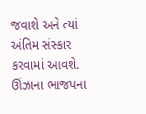જવાશે અને ત્યાં અંતિમ સંસ્કાર કરવામાં આવશે.
ઊંઝાના ભાજપના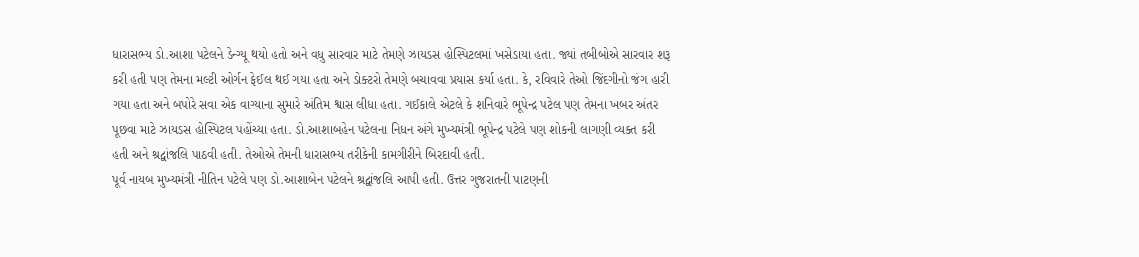ધારાસભ્ય ડો.આશા પટેલને ડેન્ગ્યૂ થયો હતો અને વધુ સારવાર માટે તેમણે ઝાયડસ હોસ્પિટલમાં ખસેડાયા હતા. જ્યાં તબીબોએ સારવાર શરૂ કરી હતી પણ તેમના મલ્ટી ઓર્ગન ફેઈલ થઈ ગયા હતા અને ડોક્ટરો તેમણે બચાવવા પ્રયાસ કર્યા હતા. કે, રવિવારે તેઓ જિંદગીનો જંગ હારી ગયા હતા અને બપોરે સવા એક વાગ્યાના સુમારે અંતિમ શ્વાસ લીધા હતા. ગઈકાલે એટલે કે શનિવારે ભૂપેન્દ્ર પટેલ પણ તેમના ખબર અંતર પૂછવા માટે ઝાયડસ હોસ્પિટલ પહોંચ્યા હતા. ડો.આશાબહેન પટેલના નિધન અંગે મુખ્યમંત્રી ભૂપેન્દ્ર પટેલે પણ શોકની લાગણી વ્યક્ત કરી હતી અને શ્રદ્વાંજલિ પાઠવી હતી. તેઓએ તેમની ધારાસભ્ય તરીકેની કામગીરીને બિરદાવી હતી.
પૂર્વ નાયબ મુખ્યમંત્રી નીતિન પટેલે પણ ડો.આશાબેન પટેલને શ્રદ્વાંજલિ આપી હતી. ઉત્તર ગુજરાતની પાટણની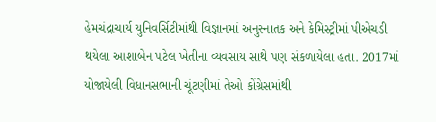હેમચંદ્રાચાર્ય યુનિવર્સિટીમાંથી વિજ્ઞાનમાં અનુસ્નાતક અને કેમિસ્ટ્રીમાં પીએચડી થયેલા આશાબેન પટેલ ખેતીના વ્યવસાય સાથે પણ સંકળાયેલા હતા. 2017માં યોજાયેલી વિધાનસભાની ચૂંટણીમાં તેઓ કોંગ્રેસમાંથી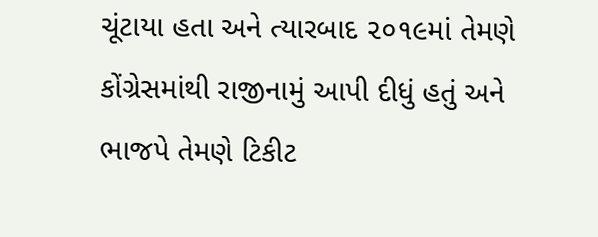ચૂંટાયા હતા અને ત્યારબાદ ૨૦૧૯માં તેમણે કોંગ્રેસમાંથી રાજીનામું આપી દીધું હતું અને ભાજપે તેમણે ટિકીટ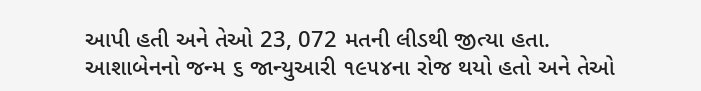આપી હતી અને તેઓ 23, 072 મતની લીડથી જીત્યા હતા. આશાબેનનો જન્મ ૬ જાન્યુઆરી ૧૯૫૪ના રોજ થયો હતો અને તેઓ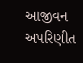આજીવન અપરિણીત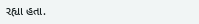રહ્યા હતા.